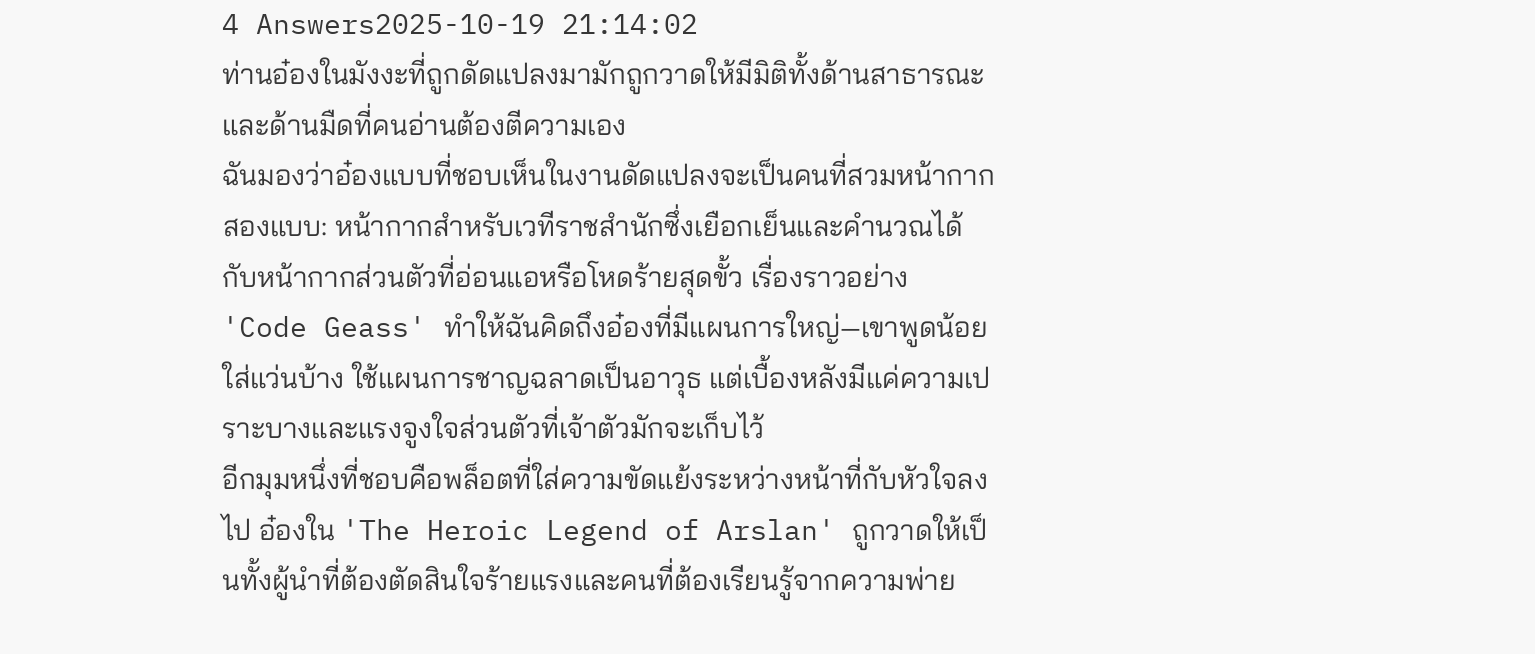4 Answers2025-10-19 21:14:02
ท่านอ๋องในมังงะที่ถูกดัดแปลงมามักถูกวาดให้มีมิติทั้งด้านสาธารณะและด้านมืดที่คนอ่านต้องตีความเอง
ฉันมองว่าอ๋องแบบที่ชอบเห็นในงานดัดแปลงจะเป็นคนที่สวมหน้ากากสองแบบ: หน้ากากสำหรับเวทีราชสำนักซึ่งเยือกเย็นและคำนวณได้ กับหน้ากากส่วนตัวที่อ่อนแอหรือโหดร้ายสุดขั้ว เรื่องราวอย่าง 'Code Geass' ทำให้ฉันคิดถึงอ๋องที่มีแผนการใหญ่—เขาพูดน้อย ใส่แว่นบ้าง ใช้แผนการชาญฉลาดเป็นอาวุธ แต่เบื้องหลังมีแค่ความเปราะบางและแรงจูงใจส่วนตัวที่เจ้าตัวมักจะเก็บไว้
อีกมุมหนึ่งที่ชอบคือพล็อตที่ใส่ความขัดแย้งระหว่างหน้าที่กับหัวใจลงไป อ๋องใน 'The Heroic Legend of Arslan' ถูกวาดให้เป็นทั้งผู้นำที่ต้องตัดสินใจร้ายแรงและคนที่ต้องเรียนรู้จากความพ่าย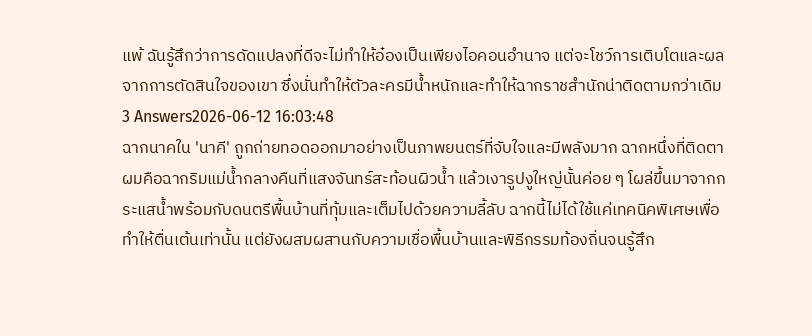แพ้ ฉันรู้สึกว่าการดัดแปลงที่ดีจะไม่ทำให้อ๋องเป็นเพียงไอคอนอำนาจ แต่จะโชว์การเติบโตและผลจากการตัดสินใจของเขา ซึ่งนั่นทำให้ตัวละครมีน้ำหนักและทำให้ฉากราชสำนักน่าติดตามกว่าเดิม
3 Answers2026-06-12 16:03:48
ฉากนาคใน 'นาคี' ถูกถ่ายทอดออกมาอย่างเป็นภาพยนตร์ที่จับใจและมีพลังมาก ฉากหนึ่งที่ติดตาผมคือฉากริมแม่น้ำกลางคืนที่แสงจันทร์สะท้อนผิวน้ำ แล้วเงารูปงูใหญ่นั้นค่อย ๆ โผล่ขึ้นมาจากกระแสน้ำพร้อมกับดนตรีพื้นบ้านที่ทุ้มและเต็มไปด้วยความลี้ลับ ฉากนี้ไม่ได้ใช้แค่เทคนิคพิเศษเพื่อทำให้ตื่นเต้นเท่านั้น แต่ยังผสมผสานกับความเชื่อพื้นบ้านและพิธีกรรมท้องถิ่นจนรู้สึก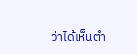ว่าได้เห็นตำ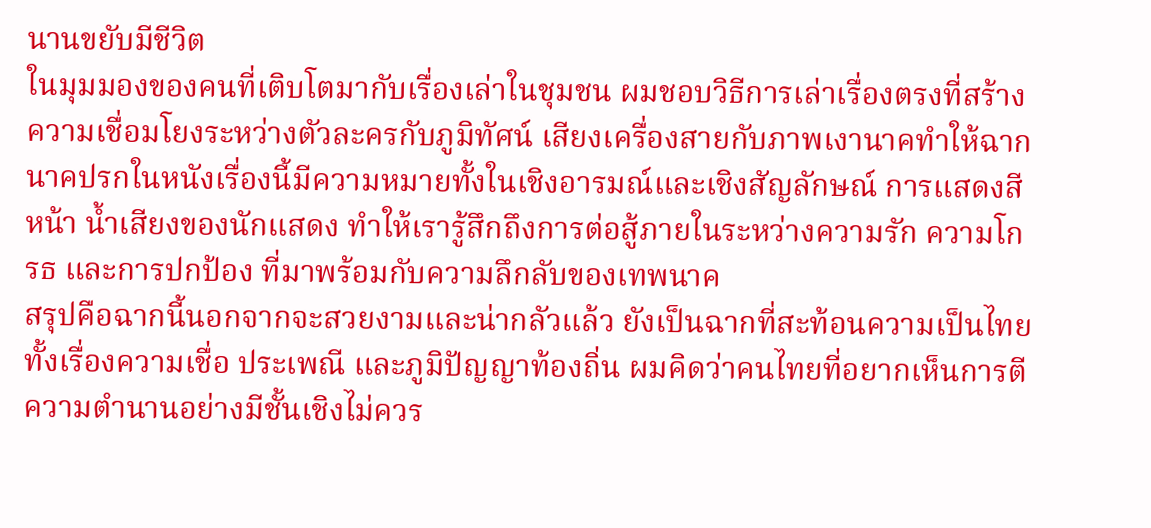นานขยับมีชีวิต
ในมุมมองของคนที่เติบโตมากับเรื่องเล่าในชุมชน ผมชอบวิธีการเล่าเรื่องตรงที่สร้างความเชื่อมโยงระหว่างตัวละครกับภูมิทัศน์ เสียงเครื่องสายกับภาพเงานาคทำให้ฉากนาคปรกในหนังเรื่องนี้มีความหมายทั้งในเชิงอารมณ์และเชิงสัญลักษณ์ การแสดงสีหน้า น้ำเสียงของนักแสดง ทำให้เรารู้สึกถึงการต่อสู้ภายในระหว่างความรัก ความโกรธ และการปกป้อง ที่มาพร้อมกับความลึกลับของเทพนาค
สรุปคือฉากนี้นอกจากจะสวยงามและน่ากลัวแล้ว ยังเป็นฉากที่สะท้อนความเป็นไทยทั้งเรื่องความเชื่อ ประเพณี และภูมิปัญญาท้องถิ่น ผมคิดว่าคนไทยที่อยากเห็นการตีความตำนานอย่างมีชั้นเชิงไม่ควร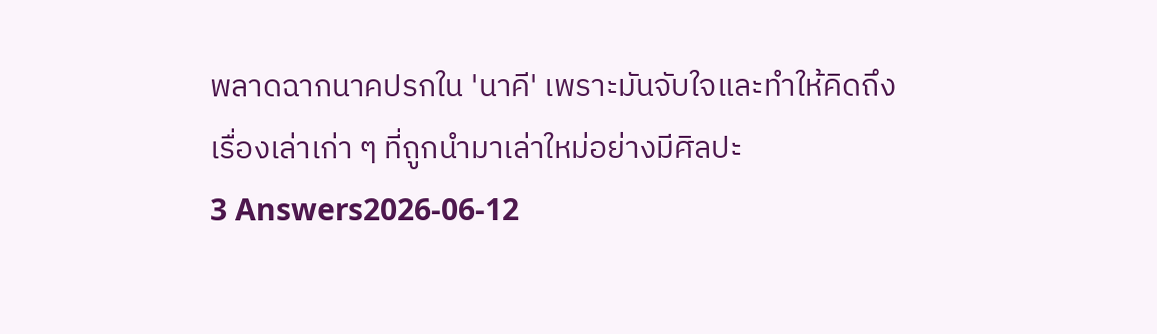พลาดฉากนาคปรกใน 'นาคี' เพราะมันจับใจและทำให้คิดถึงเรื่องเล่าเก่า ๆ ที่ถูกนำมาเล่าใหม่อย่างมีศิลปะ
3 Answers2026-06-12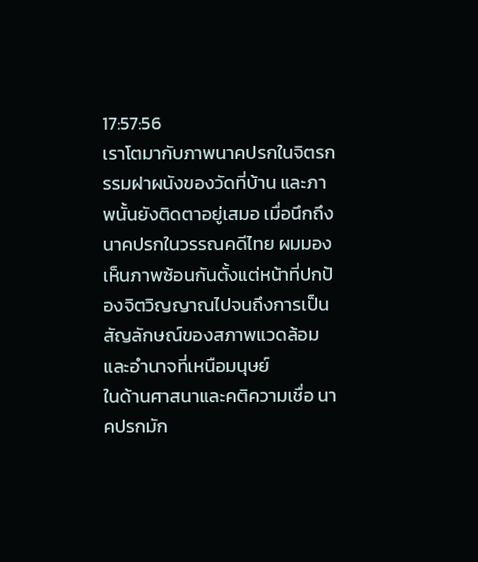17:57:56
เราโตมากับภาพนาคปรกในจิตรกรรมฝาผนังของวัดที่บ้าน และภาพนั้นยังติดตาอยู่เสมอ เมื่อนึกถึงนาคปรกในวรรณคดีไทย ผมมองเห็นภาพซ้อนกันตั้งแต่หน้าที่ปกป้องจิตวิญญาณไปจนถึงการเป็นสัญลักษณ์ของสภาพแวดล้อมและอำนาจที่เหนือมนุษย์
ในด้านศาสนาและคติความเชื่อ นาคปรกมัก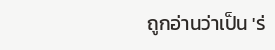ถูกอ่านว่าเป็น 'ร่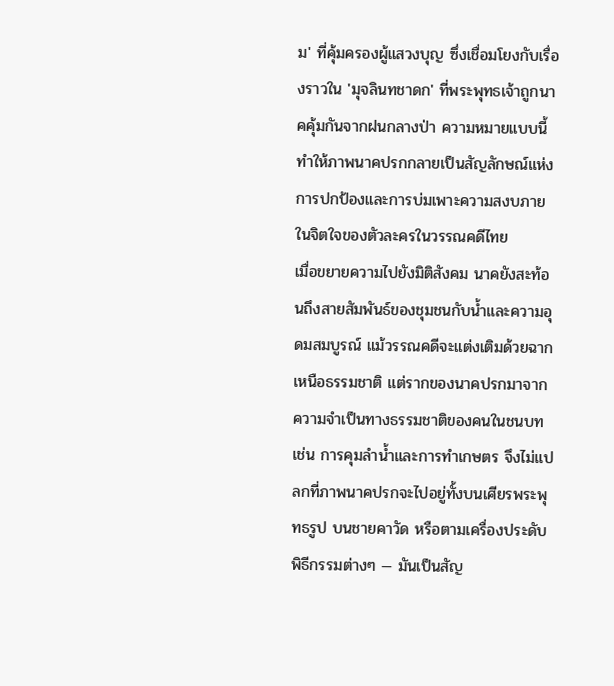ม' ที่คุ้มครองผู้แสวงบุญ ซึ่งเชื่อมโยงกับเรื่องราวใน 'มุจลินทชาดก' ที่พระพุทธเจ้าถูกนาคคุ้มกันจากฝนกลางป่า ความหมายแบบนี้ทำให้ภาพนาคปรกกลายเป็นสัญลักษณ์แห่งการปกป้องและการบ่มเพาะความสงบภายในจิตใจของตัวละครในวรรณคดีไทย
เมื่อขยายความไปยังมิติสังคม นาคยังสะท้อนถึงสายสัมพันธ์ของชุมชนกับน้ำและความอุดมสมบูรณ์ แม้วรรณคดีจะแต่งเติมด้วยฉากเหนือธรรมชาติ แต่รากของนาคปรกมาจากความจำเป็นทางธรรมชาติของคนในชนบท เช่น การคุมลำน้ำและการทำเกษตร จึงไม่แปลกที่ภาพนาคปรกจะไปอยู่ทั้งบนเศียรพระพุทธรูป บนชายคาวัด หรือตามเครื่องประดับพิธีกรรมต่างๆ — มันเป็นสัญ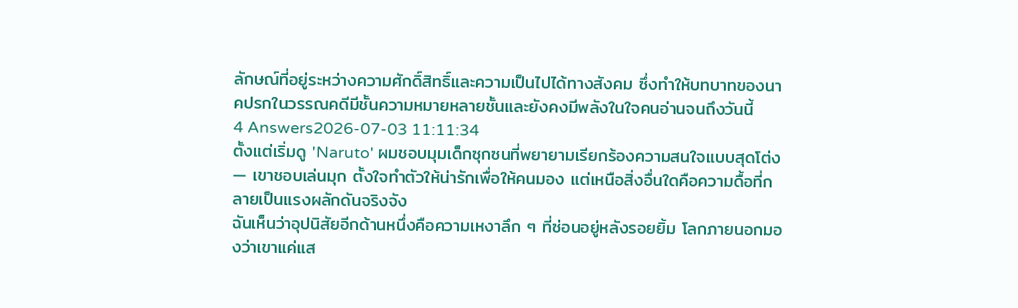ลักษณ์ที่อยู่ระหว่างความศักดิ์สิทธิ์และความเป็นไปได้ทางสังคม ซึ่งทำให้บทบาทของนาคปรกในวรรณคดีมีชั้นความหมายหลายชั้นและยังคงมีพลังในใจคนอ่านจนถึงวันนี้
4 Answers2026-07-03 11:11:34
ตั้งแต่เริ่มดู 'Naruto' ผมชอบมุมเด็กซุกซนที่พยายามเรียกร้องความสนใจแบบสุดโต่ง — เขาชอบเล่นมุก ตั้งใจทำตัวให้น่ารักเพื่อให้คนมอง แต่เหนือสิ่งอื่นใดคือความดื้อที่กลายเป็นแรงผลักดันจริงจัง
ฉันเห็นว่าอุปนิสัยอีกด้านหนึ่งคือความเหงาลึก ๆ ที่ซ่อนอยู่หลังรอยยิ้ม โลกภายนอกมองว่าเขาแค่แส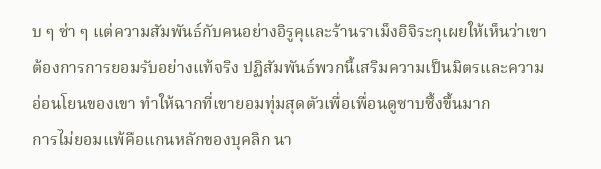บ ๆ ซ่า ๆ แต่ความสัมพันธ์กับคนอย่างอิรูคุและร้านราเม็งอิจิระกุเผยให้เห็นว่าเขาต้องการการยอมรับอย่างแท้จริง ปฏิสัมพันธ์พวกนี้เสริมความเป็นมิตรและความอ่อนโยนของเขา ทำให้ฉากที่เขายอมทุ่มสุดตัวเพื่อเพื่อนดูซาบซึ้งขึ้นมาก
การไม่ยอมแพ้คือแกนหลักของบุคลิก นา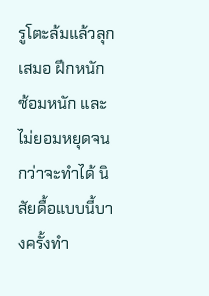รูโตะล้มแล้วลุกเสมอ ฝึกหนัก ซ้อมหนัก และไม่ยอมหยุดจนกว่าจะทำได้ นิสัยดื้อแบบนี้บางครั้งทำ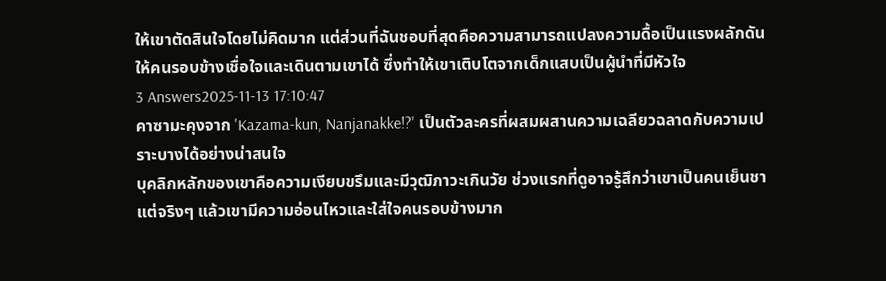ให้เขาตัดสินใจโดยไม่คิดมาก แต่ส่วนที่ฉันชอบที่สุดคือความสามารถแปลงความดื้อเป็นแรงผลักดันให้คนรอบข้างเชื่อใจและเดินตามเขาได้ ซึ่งทำให้เขาเติบโตจากเด็กแสบเป็นผู้นำที่มีหัวใจ
3 Answers2025-11-13 17:10:47
คาซามะคุงจาก 'Kazama-kun, Nanjanakke!?' เป็นตัวละครที่ผสมผสานความเฉลียวฉลาดกับความเปราะบางได้อย่างน่าสนใจ
บุคลิกหลักของเขาคือความเงียบขรึมและมีวุฒิภาวะเกินวัย ช่วงแรกที่ดูอาจรู้สึกว่าเขาเป็นคนเย็นชา แต่จริงๆ แล้วเขามีความอ่อนไหวและใส่ใจคนรอบข้างมาก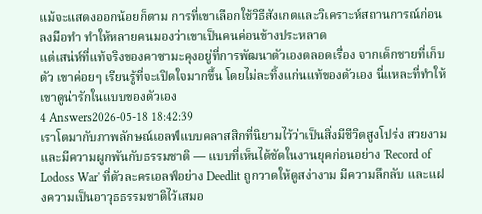แม้จะแสดงออกน้อยก็ตาม การที่เขาเลือกใช้วิธีสังเกตและวิเคราะห์สถานการณ์ก่อนลงมือทำ ทำให้หลายคนมองว่าเขาเป็นคนค่อนข้างประหลาด
แต่เสน่ห์ที่แท้จริงของคาซามะคุงอยู่ที่การพัฒนาตัวเองตลอดเรื่อง จากเด็กชายที่เก็บตัว เขาค่อยๆ เรียนรู้ที่จะเปิดใจมากขึ้น โดยไม่ละทิ้งแก่นแท้ของตัวเอง นี่แหละที่ทำให้เขาดูน่ารักในแบบของตัวเอง
4 Answers2026-05-18 18:42:39
เราโตมากับภาพลักษณ์เอลฟ์แบบคลาสสิกที่นิยามไว้ว่าเป็นสิ่งมีชีวิตสูงโปร่ง สวยงาม และมีความผูกพันกับธรรมชาติ — แบบที่เห็นได้ชัดในงานยุคก่อนอย่าง 'Record of Lodoss War' ที่ตัวละครเอลฟ์อย่าง Deedlit ถูกวาดให้ดูสง่างาม มีความลึกลับ และแฝงความเป็นอาวุธธรรมชาติไว้เสมอ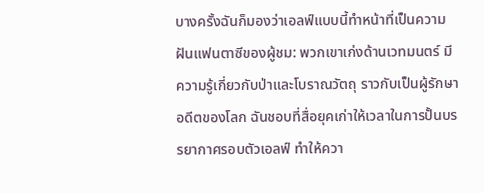บางครั้งฉันก็มองว่าเอลฟ์แบบนี้ทำหน้าที่เป็นความฝันแฟนตาซีของผู้ชม: พวกเขาเก่งด้านเวทมนตร์ มีความรู้เกี่ยวกับป่าและโบราณวัตถุ ราวกับเป็นผู้รักษาอดีตของโลก ฉันชอบที่สื่อยุคเก่าให้เวลาในการปั้นบรรยากาศรอบตัวเอลฟ์ ทำให้ควา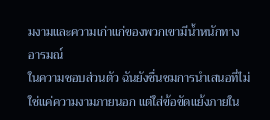มงามและความเก่าแก่ของพวกเขามีน้ำหนักทางอารมณ์
ในความชอบส่วนตัว ฉันยังชื่นชมการนำเสนอที่ไม่ใช่แค่ความงามภายนอก แต่ใส่ข้อขัดแย้งภายใน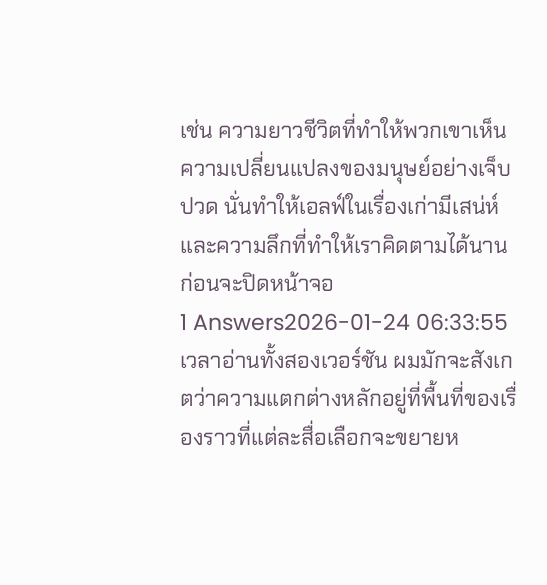เช่น ความยาวชีวิตที่ทำให้พวกเขาเห็นความเปลี่ยนแปลงของมนุษย์อย่างเจ็บปวด นั่นทำให้เอลฟ์ในเรื่องเก่ามีเสน่ห์และความลึกที่ทำให้เราคิดตามได้นานก่อนจะปิดหน้าจอ
1 Answers2026-01-24 06:33:55
เวลาอ่านทั้งสองเวอร์ชัน ผมมักจะสังเกตว่าความแตกต่างหลักอยู่ที่พื้นที่ของเรื่องราวที่แต่ละสื่อเลือกจะขยายห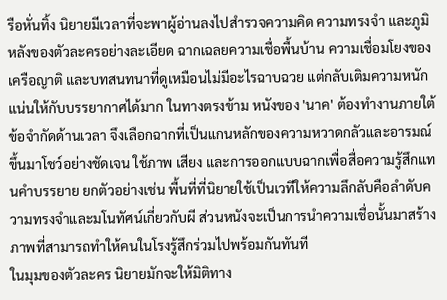รือหั่นทิ้ง นิยายมีเวลาที่จะพาผู้อ่านลงไปสำรวจความคิด ความทรงจำ และภูมิหลังของตัวละครอย่างละเอียด ฉากเฉลยความเชื่อพื้นบ้าน ความเชื่อมโยงของเครือญาติ และบทสนทนาที่ดูเหมือนไม่มีอะไรฉาบฉวย แต่กลับเติมความหนักแน่นให้กับบรรยากาศได้มาก ในทางตรงข้าม หนังของ 'นาค' ต้องทำงานภายใต้ข้อจำกัดด้านเวลา จึงเลือกฉากที่เป็นแกนหลักของความหวาดกลัวและอารมณ์ขึ้นมาโชว์อย่างชัดเจน ใช้ภาพ เสียง และการออกแบบฉากเพื่อสื่อความรู้สึกแทนคำบรรยาย ยกตัวอย่างเช่น พื้นที่ที่นิยายใช้เป็นเวทีให้ความลึกลับคือลำดับความทรงจำและมโนทัศน์เกี่ยวกับผี ส่วนหนังจะเป็นการนำความเชื่อนั้นมาสร้างภาพที่สามารถทำให้คนในโรงรู้สึกร่วมไปพร้อมกันทันที
ในมุมของตัวละคร นิยายมักจะให้มิติทาง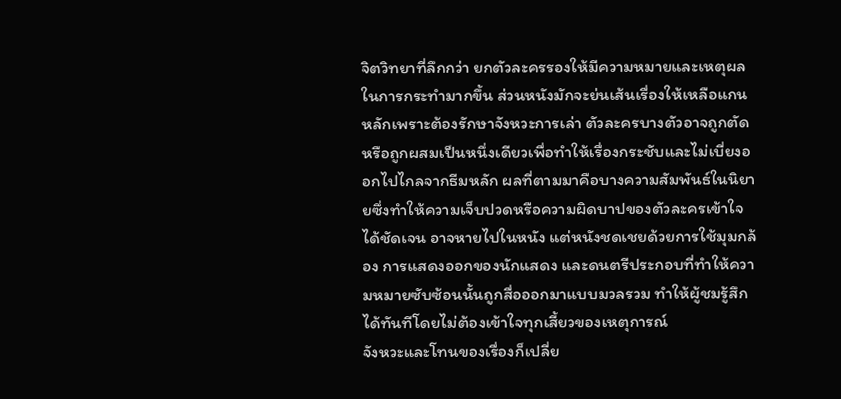จิตวิทยาที่ลึกกว่า ยกตัวละครรองให้มีความหมายและเหตุผลในการกระทำมากขึ้น ส่วนหนังมักจะย่นเส้นเรื่องให้เหลือแกนหลักเพราะต้องรักษาจังหวะการเล่า ตัวละครบางตัวอาจถูกตัดหรือถูกผสมเป็นหนึ่งเดียวเพื่อทำให้เรื่องกระชับและไม่เบี่ยงออกไปไกลจากธีมหลัก ผลที่ตามมาคือบางความสัมพันธ์ในนิยายซึ่งทำให้ความเจ็บปวดหรือความผิดบาปของตัวละครเข้าใจได้ชัดเจน อาจหายไปในหนัง แต่หนังชดเชยด้วยการใช้มุมกล้อง การแสดงออกของนักแสดง และดนตรีประกอบที่ทำให้ความหมายซับซ้อนนั้นถูกสื่อออกมาแบบมวลรวม ทำให้ผู้ชมรู้สึกได้ทันทีโดยไม่ต้องเข้าใจทุกเสี้ยวของเหตุการณ์
จังหวะและโทนของเรื่องก็เปลี่ย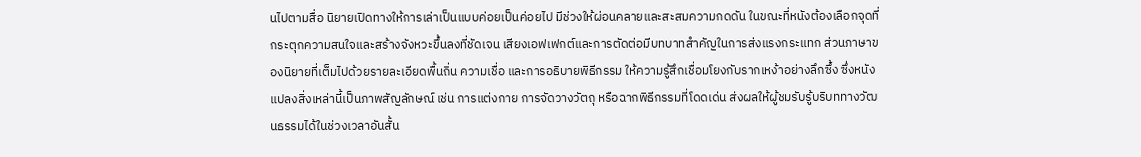นไปตามสื่อ นิยายเปิดทางให้การเล่าเป็นแบบค่อยเป็นค่อยไป มีช่วงให้ผ่อนคลายและสะสมความกดดัน ในขณะที่หนังต้องเลือกจุดที่กระตุกความสนใจและสร้างจังหวะขึ้นลงที่ชัดเจน เสียงเอฟเฟกต์และการตัดต่อมีบทบาทสำคัญในการส่งแรงกระแทก ส่วนภาษาของนิยายที่เต็มไปด้วยรายละเอียดพื้นถิ่น ความเชื่อ และการอธิบายพิธีกรรม ให้ความรู้สึกเชื่อมโยงกับรากเหง้าอย่างลึกซึ้ง ซึ่งหนังแปลงสิ่งเหล่านี้เป็นภาพสัญลักษณ์ เช่น การแต่งกาย การจัดวางวัตถุ หรือฉากพิธีกรรมที่โดดเด่น ส่งผลให้ผู้ชมรับรู้บริบททางวัฒนธรรมได้ในช่วงเวลาอันสั้น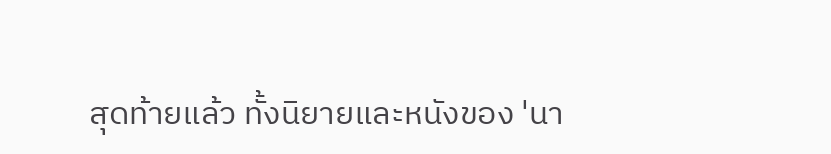สุดท้ายแล้ว ทั้งนิยายและหนังของ 'นา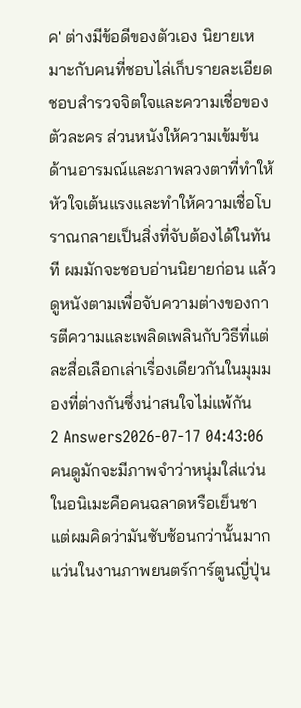ค' ต่างมีข้อดีของตัวเอง นิยายเหมาะกับคนที่ชอบไล่เก็บรายละเอียด ชอบสำรวจจิตใจและความเชื่อของตัวละคร ส่วนหนังให้ความเข้มข้นด้านอารมณ์และภาพลวงตาที่ทำให้หัวใจเต้นแรงและทำให้ความเชื่อโบราณกลายเป็นสิ่งที่จับต้องได้ในทันที ผมมักจะชอบอ่านนิยายก่อน แล้วดูหนังตามเพื่อจับความต่างของการตีความและเพลิดเพลินกับวิธีที่แต่ละสื่อเลือกเล่าเรื่องเดียวกันในมุมมองที่ต่างกันซึ่งน่าสนใจไม่แพ้กัน
2 Answers2026-07-17 04:43:06
คนดูมักจะมีภาพจำว่าหนุ่มใส่แว่นในอนิเมะคือคนฉลาดหรือเย็นชา แต่ผมคิดว่ามันซับซ้อนกว่านั้นมาก แว่นในงานภาพยนตร์การ์ตูนญี่ปุ่น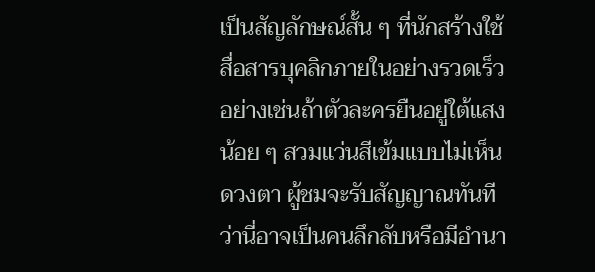เป็นสัญลักษณ์สั้น ๆ ที่นักสร้างใช้สื่อสารบุคลิกภายในอย่างรวดเร็ว อย่างเช่นถ้าตัวละครยืนอยู่ใต้แสงน้อย ๆ สวมแว่นสีเข้มแบบไม่เห็นดวงตา ผู้ชมจะรับสัญญาณทันทีว่านี่อาจเป็นคนลึกลับหรือมีอำนา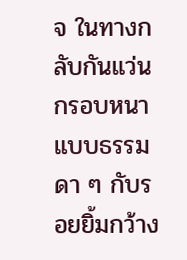จ ในทางกลับกันแว่นกรอบหนาแบบธรรมดา ๆ กับรอยยิ้มกว้าง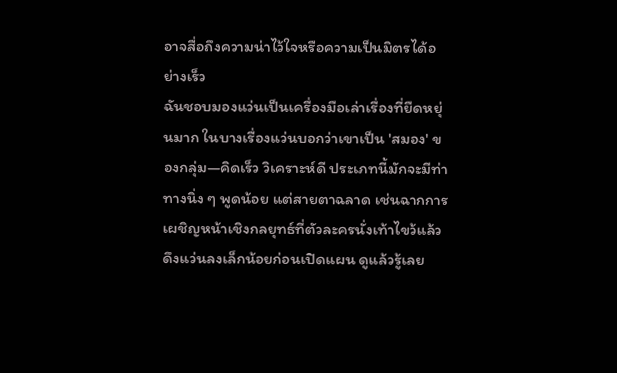อาจสื่อถึงความน่าไว้ใจหรือความเป็นมิตรได้อย่างเร็ว
ฉันชอบมองแว่นเป็นเครื่องมือเล่าเรื่องที่ยืดหยุ่นมาก ในบางเรื่องแว่นบอกว่าเขาเป็น 'สมอง' ของกลุ่ม—คิดเร็ว วิเคราะห์ดี ประเภทนี้มักจะมีท่าทางนิ่ง ๆ พูดน้อย แต่สายตาฉลาด เช่นฉากการเผชิญหน้าเชิงกลยุทธ์ที่ตัวละครนั่งเท้าไขว้แล้วดึงแว่นลงเล็กน้อยก่อนเปิดแผน ดูแล้วรู้เลย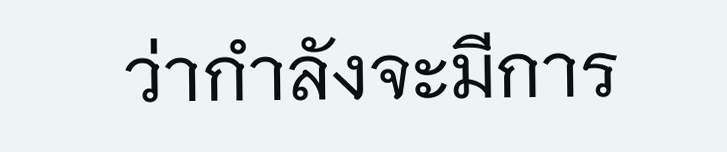ว่ากำลังจะมีการ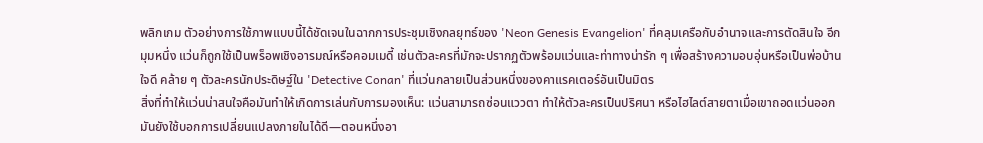พลิกเกม ตัวอย่างการใช้ภาพแบบนี้ได้ชัดเจนในฉากการประชุมเชิงกลยุทธ์ของ 'Neon Genesis Evangelion' ที่คลุมเครือกับอำนาจและการตัดสินใจ อีกมุมหนึ่ง แว่นก็ถูกใช้เป็นพร็อพเชิงอารมณ์หรือคอมเมดี้ เช่นตัวละครที่มักจะปรากฏตัวพร้อมแว่นและท่าทางน่ารัก ๆ เพื่อสร้างความอบอุ่นหรือเป็นพ่อบ้านใจดี คล้าย ๆ ตัวละครนักประดิษฐ์ใน 'Detective Conan' ที่แว่นกลายเป็นส่วนหนึ่งของคาแรคเตอร์อันเป็นมิตร
สิ่งที่ทำให้แว่นน่าสนใจคือมันทำให้เกิดการเล่นกับการมองเห็น: แว่นสามารถซ่อนแววตา ทำให้ตัวละครเป็นปริศนา หรือไฮไลต์สายตาเมื่อเขาถอดแว่นออก มันยังใช้บอกการเปลี่ยนแปลงภายในได้ดี—ตอนหนึ่งอา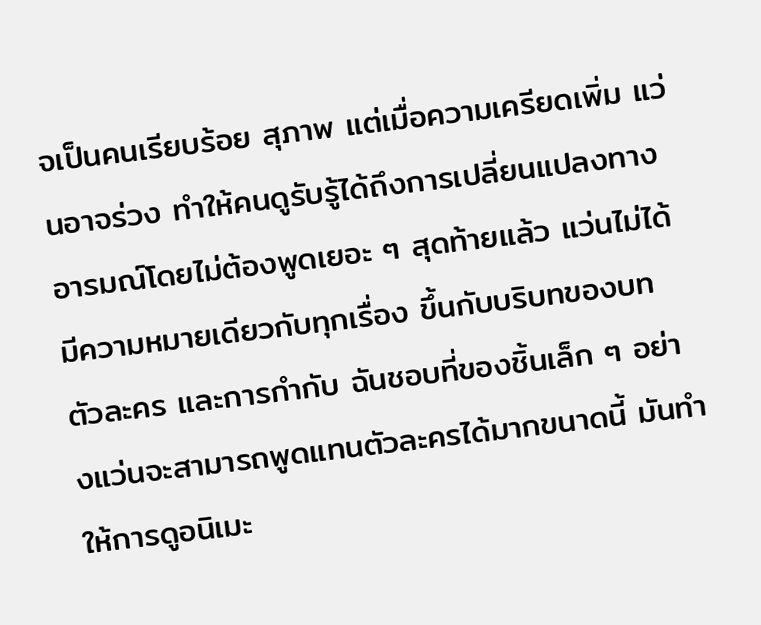จเป็นคนเรียบร้อย สุภาพ แต่เมื่อความเครียดเพิ่ม แว่นอาจร่วง ทำให้คนดูรับรู้ได้ถึงการเปลี่ยนแปลงทางอารมณ์โดยไม่ต้องพูดเยอะ ๆ สุดท้ายแล้ว แว่นไม่ได้มีความหมายเดียวกับทุกเรื่อง ขึ้นกับบริบทของบท ตัวละคร และการกำกับ ฉันชอบที่ของชิ้นเล็ก ๆ อย่างแว่นจะสามารถพูดแทนตัวละครได้มากขนาดนี้ มันทำให้การดูอนิเมะ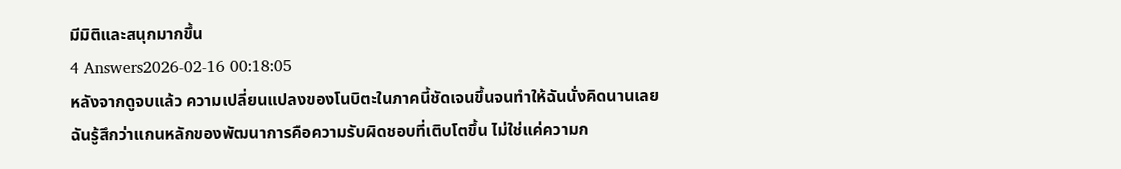มีมิติและสนุกมากขึ้น
4 Answers2026-02-16 00:18:05
หลังจากดูจบแล้ว ความเปลี่ยนแปลงของโนบิตะในภาคนี้ชัดเจนขึ้นจนทำให้ฉันนั่งคิดนานเลย
ฉันรู้สึกว่าแกนหลักของพัฒนาการคือความรับผิดชอบที่เติบโตขึ้น ไม่ใช่แค่ความก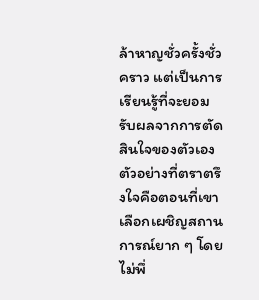ล้าหาญชั่วครั้งชั่วคราว แต่เป็นการเรียนรู้ที่จะยอมรับผลจากการตัดสินใจของตัวเอง ตัวอย่างที่ตราตรึงใจคือตอนที่เขาเลือกเผชิญสถานการณ์ยาก ๆ โดยไม่พึ่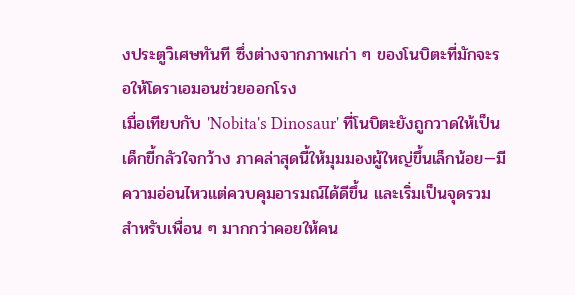งประตูวิเศษทันที ซึ่งต่างจากภาพเก่า ๆ ของโนบิตะที่มักจะรอให้โดราเอมอนช่วยออกโรง
เมื่อเทียบกับ 'Nobita's Dinosaur' ที่โนบิตะยังถูกวาดให้เป็นเด็กขี้กลัวใจกว้าง ภาคล่าสุดนี้ให้มุมมองผู้ใหญ่ขึ้นเล็กน้อย—มีความอ่อนไหวแต่ควบคุมอารมณ์ได้ดีขึ้น และเริ่มเป็นจุดรวมสำหรับเพื่อน ๆ มากกว่าคอยให้คน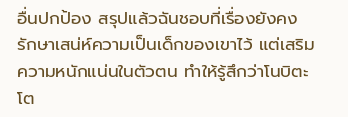อื่นปกป้อง สรุปแล้วฉันชอบที่เรื่องยังคงรักษาเสน่ห์ความเป็นเด็กของเขาไว้ แต่เสริมความหนักแน่นในตัวตน ทำให้รู้สึกว่าโนบิตะโต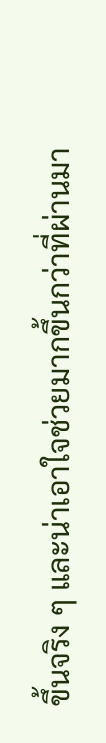ขึ้นจริง ๆ และน่าเอาใจช่วยมากขึ้นกว่าที่ผ่านมา